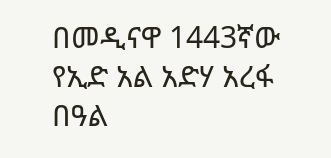በመዲናዋ 1443ኛው የኢድ አል አድሃ አረፋ በዓል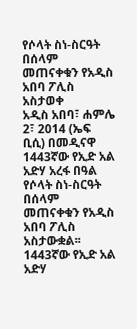የሶላት ስነ-ስርዓት በሰላም መጠናቀቁን የአዲስ አበባ ፖሊስ አስታወቀ
አዲስ አበባ፣ ሐምሌ 2፣ 2014 (ኤፍ ቢሲ) በመዲናዋ 1443ኛው የኢድ አል አድሃ አረፋ በዓል የሶላት ስነ-ስርዓት በሰላም መጠናቀቁን የአዲስ አበባ ፖሊስ አስታውቋል፡፡
1443ኛው የኢድ አል አድሃ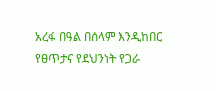አረፋ በዓል በሰላም እንዲከበር የፀጥታና የደህንነት የጋራ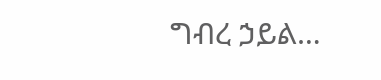ግብረ ኃይል…